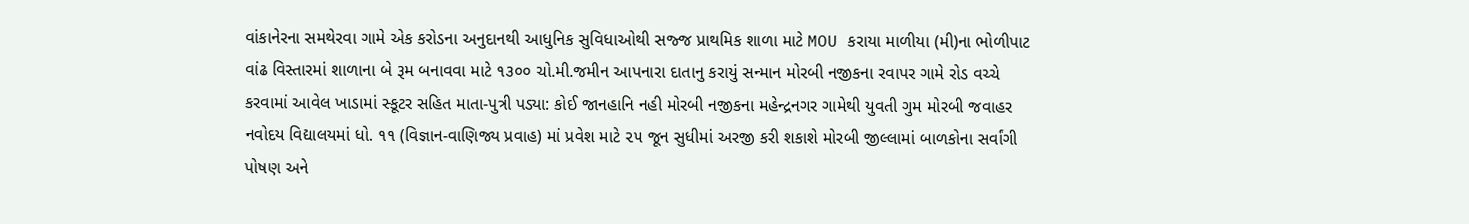વાંકાનેરના સમથેરવા ગામે એક કરોડના અનુદાનથી આધુનિક સુવિધાઓથી સજ્જ પ્રાથમિક શાળા માટે MOU કરાયા માળીયા (મી)ના ભોળીપાટ વાંઢ વિસ્તારમાં શાળાના બે રૂમ બનાવવા માટે ૧૩૦૦ ચો.મી.જમીન આપનારા દાતાનુ કરાયું સન્માન મોરબી નજીકના રવાપર ગામે રોડ વચ્ચે કરવામાં આવેલ ખાડામાં સ્કૂટર સહિત માતા-પુત્રી પડ્યા: કોઈ જાનહાનિ નહી મોરબી નજીકના મહેન્દ્રનગર ગામેથી યુવતી ગુમ મોરબી જવાહર નવોદય વિદ્યાલયમાં ધો. ૧૧ (વિજ્ઞાન-વાણિજ્ય પ્રવાહ) માં પ્રવેશ માટે ૨૫ જૂન સુધીમાં અરજી કરી શકાશે મોરબી જીલ્લામાં બાળકોના સર્વાંગી પોષણ અને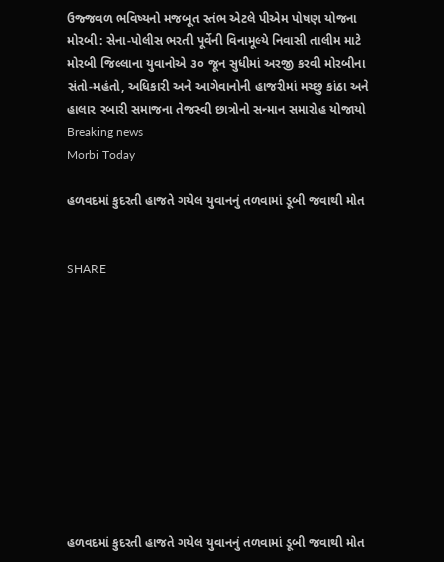ઉજ્જવળ ભવિષ્યનો મજબૂત સ્તંભ એટલે પીએમ પોષણ યોજના મોરબી: સેના-પોલીસ ભરતી પૂર્વેની વિનામૂલ્યે નિવાસી તાલીમ માટે મોરબી જિલ્લાના યુવાનોએ ૩૦ જૂન સુધીમાં અરજી કરવી મોરબીના સંતો-મહંતો, અધિકારી અને આગેવાનોની હાજરીમાં મચ્છુ કાંઠા અને હાલાર રબારી સમાજના તેજસ્વી છાત્રોનો સન્માન સમારોહ યોજાયો
Breaking news
Morbi Today

હળવદમાં કુદરતી હાજતે ગયેલ યુવાનનું તળવામાં ડૂબી જવાથી મોત


SHARE











હળવદમાં કુદરતી હાજતે ગયેલ યુવાનનું તળવામાં ડૂબી જવાથી મોત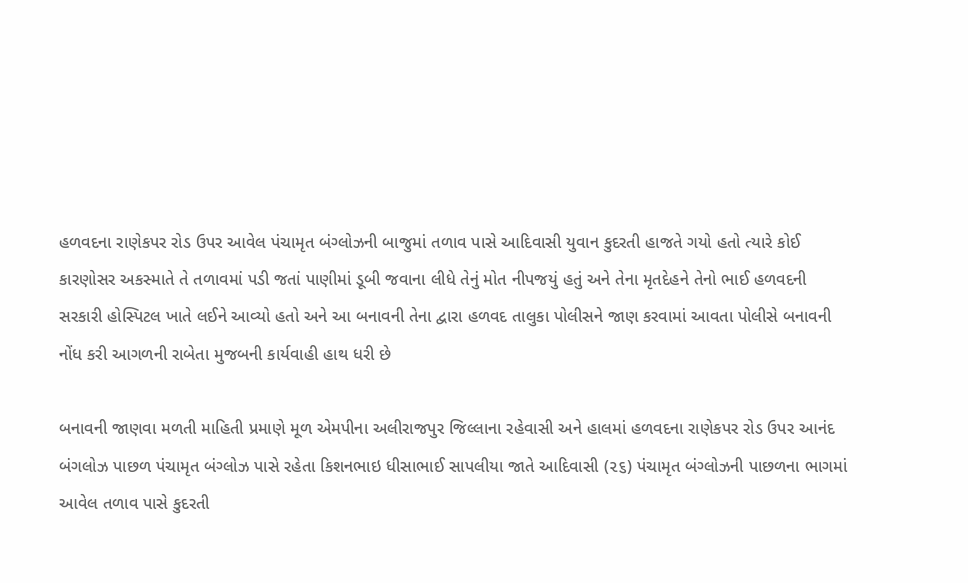હળવદના રાણેકપર રોડ ઉપર આવેલ પંચામૃત બંગ્લોઝની બાજુમાં તળાવ પાસે આદિવાસી યુવાન કુદરતી હાજતે ગયો હતો ત્યારે કોઈ કારણોસર અકસ્માતે તે તળાવમાં પડી જતાં પાણીમાં ડૂબી જવાના લીધે તેનું મોત નીપજયું હતું અને તેના મૃતદેહને તેનો ભાઈ હળવદની સરકારી હોસ્પિટલ ખાતે લઈને આવ્યો હતો અને આ બનાવની તેના દ્વારા હળવદ તાલુકા પોલીસને જાણ કરવામાં આવતા પોલીસે બનાવની નોંધ કરી આગળની રાબેતા મુજબની કાર્યવાહી હાથ ધરી છે

બનાવની જાણવા મળતી માહિતી પ્રમાણે મૂળ એમપીના અલીરાજપુર જિલ્લાના રહેવાસી અને હાલમાં હળવદના રાણેકપર રોડ ઉપર આનંદ બંગલોઝ પાછળ પંચામૃત બંગ્લોઝ પાસે રહેતા કિશનભાઇ ધીસાભાઈ સાપલીયા જાતે આદિવાસી (૨૬) પંચામૃત બંગ્લોઝની પાછળના ભાગમાં આવેલ તળાવ પાસે કુદરતી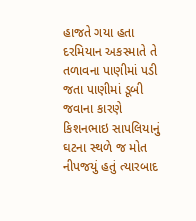હાજતે ગયા હતા દરમિયાન અકસ્માતે તે તળાવના પાણીમાં પડી જતા પાણીમાં ડૂબી જવાના કારણે કિશનભાઇ સાપલિયાનું ઘટના સ્થળે જ મોત નીપજયું હતું ત્યારબાદ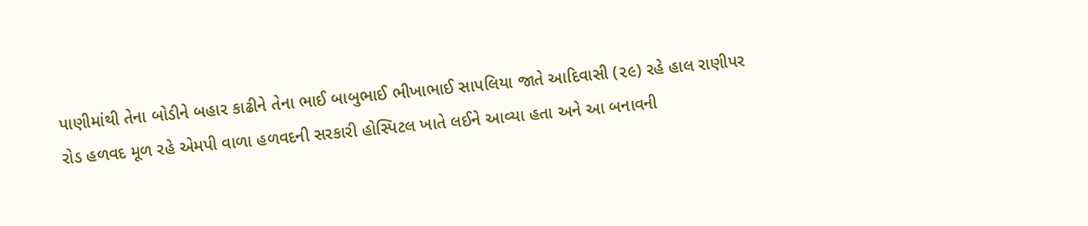પાણીમાંથી તેના બોડીને બહાર કાઢીને તેના ભાઈ બાબુભાઈ ભીખાભાઈ સાપલિયા જાતે આદિવાસી (૨૯) રહે હાલ રાણીપર રોડ હળવદ મૂળ રહે એમપી વાળા હળવદની સરકારી હોસ્પિટલ ખાતે લઈને આવ્યા હતા અને આ બનાવની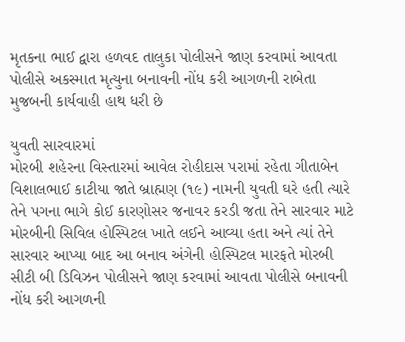મૃતકના ભાઈ દ્વારા હળવદ તાલુકા પોલીસને જાણ કરવામાં આવતા પોલીસે અકસ્માત મૃત્યુના બનાવની નોંધ કરી આગળની રાબેતા મુજબની કાર્યવાહી હાથ ધરી છે

યુવતી સારવારમાં
મોરબી શહેરના વિસ્તારમાં આવેલ રોહીદાસ પરામાં રહેતા ગીતાબેન વિશાલભાઈ કાટીયા જાતે બ્રાહ્મણ (૧૯) નામની યુવતી ઘરે હતી ત્યારે તેને પગના ભાગે કોઈ કારણોસર જનાવર કરડી જતા તેને સારવાર માટે મોરબીની સિવિલ હોસ્પિટલ ખાતે લઈને આવ્યા હતા અને ત્યાં તેને સારવાર આપ્યા બાદ આ બનાવ અંગેની હોસ્પિટલ મારફતે મોરબી સીટી બી ડિવિઝન પોલીસને જાણ કરવામાં આવતા પોલીસે બનાવની નોંધ કરી આગળની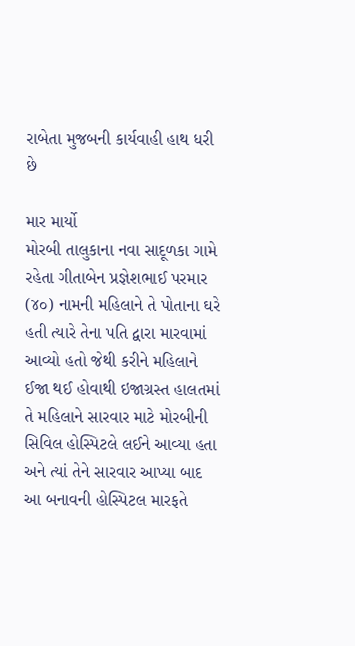રાબેતા મુજબની કાર્યવાહી હાથ ધરી છે

માર માર્યો
મોરબી તાલુકાના નવા સાદૂળકા ગામે રહેતા ગીતાબેન પ્રજ્ઞેશભાઈ પરમાર (૪૦) નામની મહિલાને તે પોતાના ઘરે હતી ત્યારે તેના પતિ દ્વારા મારવામાં આવ્યો હતો જેથી કરીને મહિલાને ઈજા થઈ હોવાથી ઇજાગ્રસ્ત હાલતમાં તે મહિલાને સારવાર માટે મોરબીની સિવિલ હોસ્પિટલે લઈને આવ્યા હતા અને ત્યાં તેને સારવાર આપ્યા બાદ આ બનાવની હોસ્પિટલ મારફતે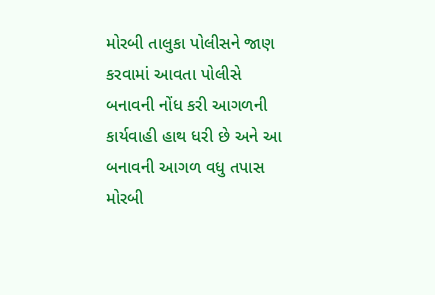મોરબી તાલુકા પોલીસને જાણ કરવામાં આવતા પોલીસે બનાવની નોંધ કરી આગળની કાર્યવાહી હાથ ધરી છે અને આ બનાવની આગળ વધુ તપાસ મોરબી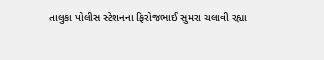તાલુકા પોલીસ સ્ટેશનના ફિરોજભાઈ સુમરા ચલાવી રહ્યા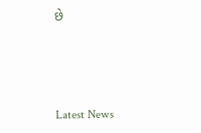છે






Latest News